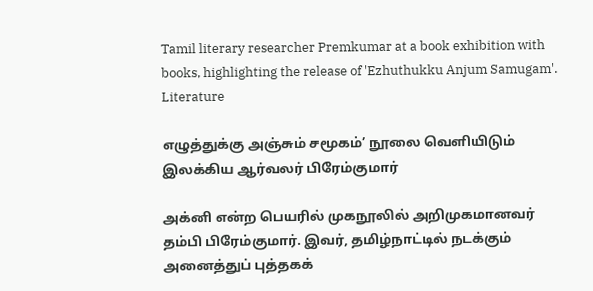Tamil literary researcher Premkumar at a book exhibition with books, highlighting the release of 'Ezhuthukku Anjum Samugam'.
Literature

எழுத்துக்கு அஞ்சும் சமூகம்’ நூலை வெளியிடும் இலக்கிய ஆர்வலர் பிரேம்குமார்

அக்னி என்ற பெயரில் முகநூலில் அறிமுகமானவர் தம்பி பிரேம்குமார். இவர், தமிழ்நாட்டில் நடக்கும் அனைத்துப் புத்தகக்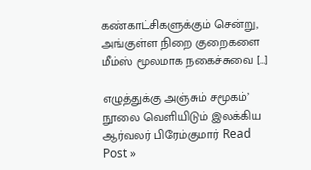கண்காட்சிகளுக்கும் சென்று, அங்குள்ள நிறை குறைகளை மீம்ஸ் மூலமாக நகைச்சுவை […]

எழுத்துக்கு அஞ்சும் சமூகம்’ நூலை வெளியிடும் இலக்கிய ஆர்வலர் பிரேம்குமார் Read Post »